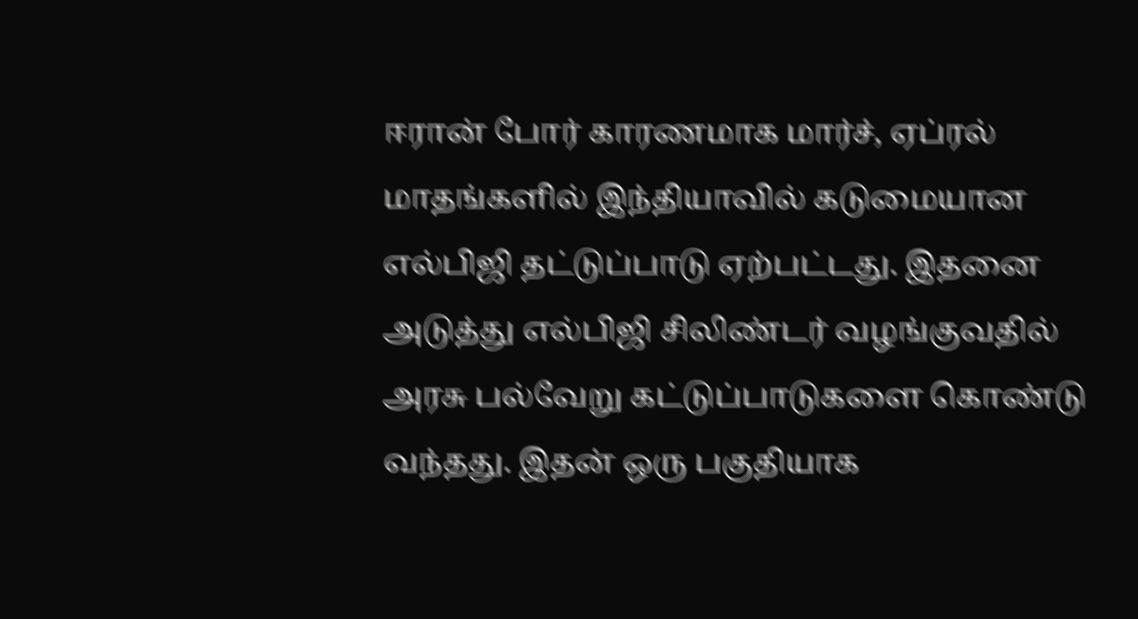ஈரான் போர் காரணமாக மார்ச், ஏப்ரல் மாதங்களில் இந்தியாவில் கடுமையான எல்பிஜி தட்டுப்பாடு ஏற்பட்டது. இதனை அடுத்து எல்பிஜி சிலிண்டர் வழங்குவதில் அரசு பல்வேறு கட்டுப்பாடுகளை கொண்டு வந்தது. இதன் ஒரு பகுதியாக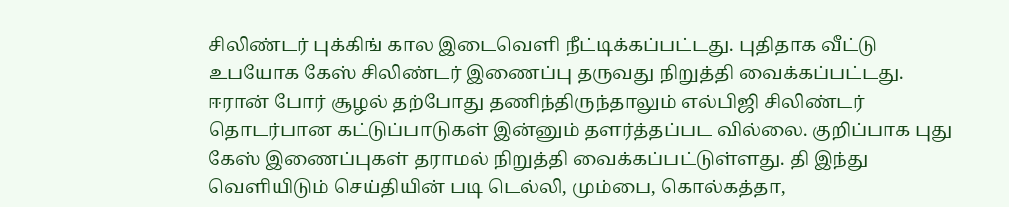சிலிண்டர் புக்கிங் கால இடைவெளி நீட்டிக்கப்பட்டது. புதிதாக வீட்டு உபயோக கேஸ் சிலிண்டர் இணைப்பு தருவது நிறுத்தி வைக்கப்பட்டது.
ஈரான் போர் சூழல் தற்போது தணிந்திருந்தாலும் எல்பிஜி சிலிண்டர் தொடர்பான கட்டுப்பாடுகள் இன்னும் தளர்த்தப்பட வில்லை. குறிப்பாக புது கேஸ் இணைப்புகள் தராமல் நிறுத்தி வைக்கப்பட்டுள்ளது. தி இந்து வெளியிடும் செய்தியின் படி டெல்லி, மும்பை, கொல்கத்தா,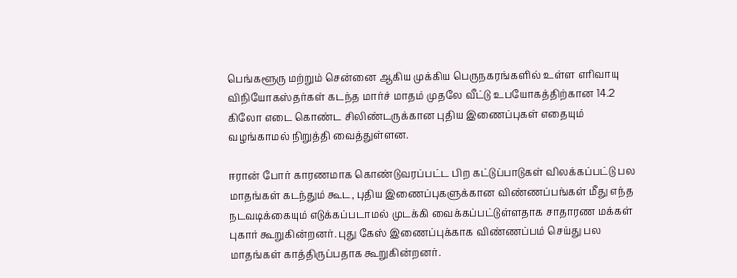பெங்களூரு மற்றும் சென்னை ஆகிய முக்கிய பெருநகரங்களில் உள்ள எரிவாயு விநியோகஸ்தர்கள் கடந்த மார்ச் மாதம் முதலே வீட்டு உபயோகத்திற்கான 14.2 கிலோ எடை கொண்ட சிலிண்டருக்கான புதிய இணைப்புகள் எதையும் வழங்காமல் நிறுத்தி வைத்துள்ளன.

ஈரான் போர் காரணமாக கொண்டுவரப்பட்ட பிற கட்டுப்பாடுகள் விலக்கப்பட்டு பல மாதங்கள் கடந்தும் கூட, புதிய இணைப்புகளுக்கான விண்ணப்பங்கள் மீது எந்த நடவடிக்கையும் எடுக்கப்படாமல் முடக்கி வைக்கப்பட்டுள்ளதாக சாதாரண மக்கள் புகார் கூறுகின்றனர். புது கேஸ் இணைப்புக்காக விண்ணப்பம் செய்து பல மாதங்கள் காத்திருப்பதாக கூறுகின்றனர்.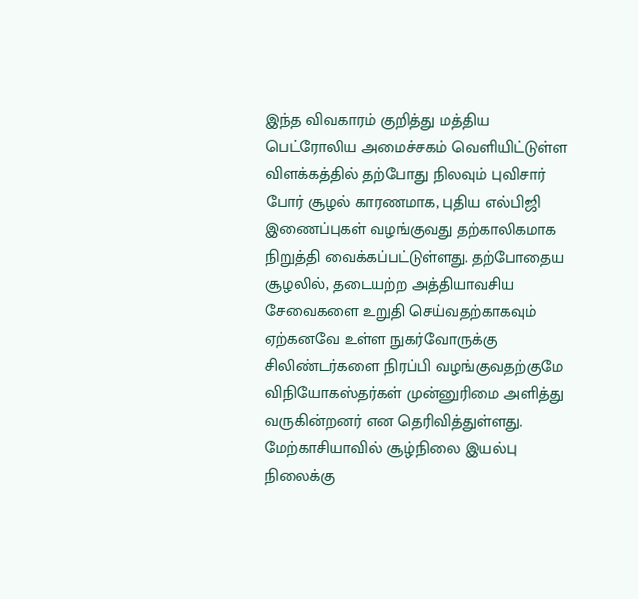இந்த விவகாரம் குறித்து மத்திய பெட்ரோலிய அமைச்சகம் வெளியிட்டுள்ள விளக்கத்தில் தற்போது நிலவும் புவிசார் போர் சூழல் காரணமாக, புதிய எல்பிஜி இணைப்புகள் வழங்குவது தற்காலிகமாக நிறுத்தி வைக்கப்பட்டுள்ளது. தற்போதைய சூழலில், தடையற்ற அத்தியாவசிய சேவைகளை உறுதி செய்வதற்காகவும் ஏற்கனவே உள்ள நுகர்வோருக்கு சிலிண்டர்களை நிரப்பி வழங்குவதற்குமே விநியோகஸ்தர்கள் முன்னுரிமை அளித்து வருகின்றனர் என தெரிவித்துள்ளது.
மேற்காசியாவில் சூழ்நிலை இயல்பு நிலைக்கு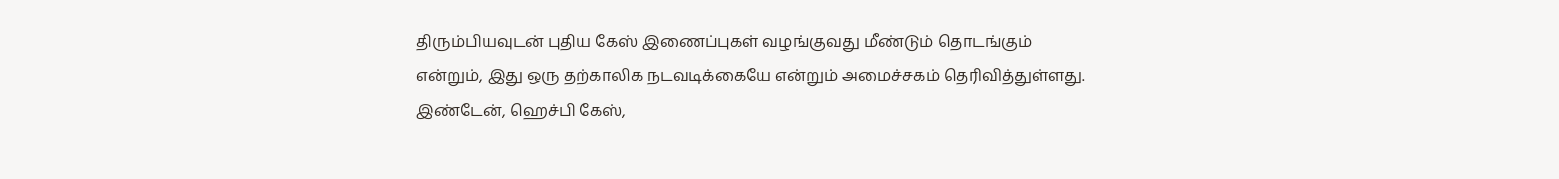திரும்பியவுடன் புதிய கேஸ் இணைப்புகள் வழங்குவது மீண்டும் தொடங்கும் என்றும், இது ஒரு தற்காலிக நடவடிக்கையே என்றும் அமைச்சகம் தெரிவித்துள்ளது. இண்டேன், ஹெச்பி கேஸ்,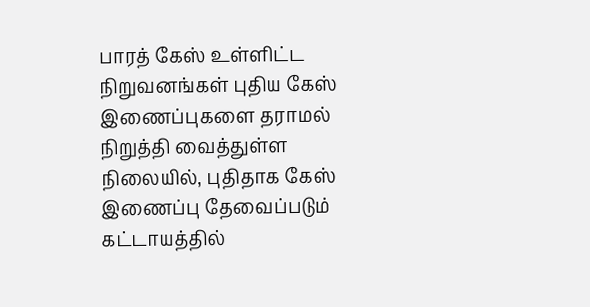பாரத் கேஸ் உள்ளிட்ட நிறுவனங்கள் புதிய கேஸ் இணைப்புகளை தராமல் நிறுத்தி வைத்துள்ள நிலையில், புதிதாக கேஸ் இணைப்பு தேவைப்படும் கட்டாயத்தில்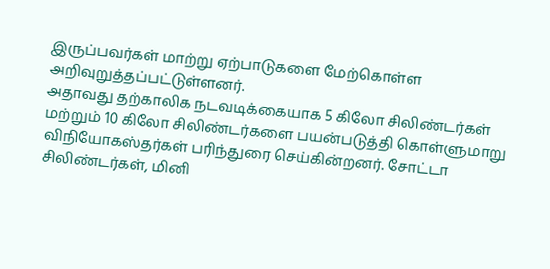இருப்பவர்கள் மாற்று ஏற்பாடுகளை மேற்கொள்ள அறிவுறுத்தப்பட்டுள்ளனர்.
அதாவது தற்காலிக நடவடிக்கையாக 5 கிலோ சிலிண்டர்கள் மற்றும் 10 கிலோ சிலிண்டர்களை பயன்படுத்தி கொள்ளுமாறு விநியோகஸ்தர்கள் பரிந்துரை செய்கின்றனர். சோட்டா சிலிண்டர்கள், மினி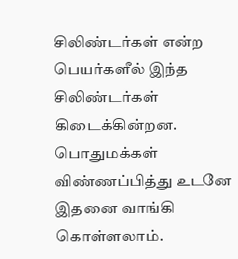சிலிண்டர்கள் என்ற பெயர்களீல் இந்த சிலிண்டர்கள் கிடைக்கின்றன. பொதுமக்கள் விண்ணப்பித்து உடனே இதனை வாங்கி கொள்ளலாம்.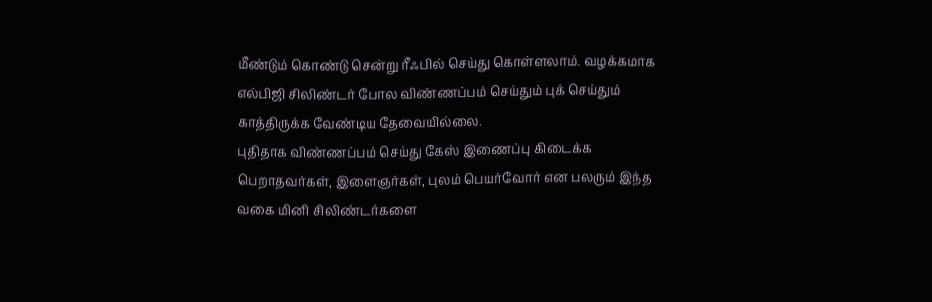மீண்டும் கொண்டு சென்று ரீஃபில் செய்து கொள்ளலாம். வழக்கமாக எல்பிஜி சிலிண்டர் போல விண்ணப்பம் செய்தும் புக் செய்தும் காத்திருக்க வேண்டிய தேவையில்லை.
புதிதாக விண்ணப்பம் செய்து கேஸ் இணைப்பு கிடைக்க பெறாதவர்கள், இளைஞர்கள், புலம் பெயர்வோர் என பலரும் இந்த வகை மினி சிலிண்டர்களை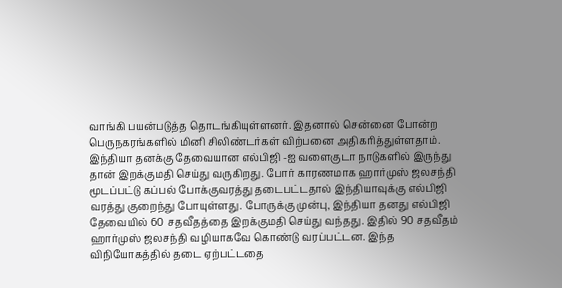வாங்கி பயன்படுத்த தொடங்கியுள்ளனர். இதனால் சென்னை போன்ற பெருநகரங்களில் மினி சிலிண்டர்கள் விற்பனை அதிகரித்துள்ளதாம்.
இந்தியா தனக்கு தேவையான எல்பிஜி -ஐ வளைகுடா நாடுகளில் இருந்து தான் இறக்குமதி செய்து வருகிறது. போர் காரணமாக ஹார்முஸ் ஜலசந்தி மூடப்பட்டு கப்பல் போக்குவரத்து தடைபட்டதால் இந்தியாவுக்கு எல்பிஜி வரத்து குறைந்து போயுள்ளது. போருக்கு முன்பு, இந்தியா தனது எல்பிஜி தேவையில் 60 சதவீதத்தை இறக்குமதி செய்து வந்தது. இதில் 90 சதவீதம் ஹார்முஸ் ஜலசந்தி வழியாகவே கொண்டு வரப்பட்டன. இந்த விநியோகத்தில் தடை ஏற்பட்டதை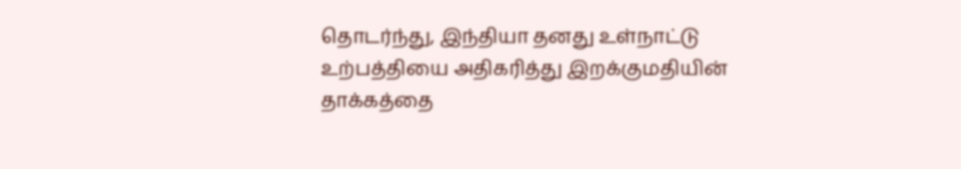தொடர்ந்து, இந்தியா தனது உள்நாட்டு உற்பத்தியை அதிகரித்து இறக்குமதியின் தாக்கத்தை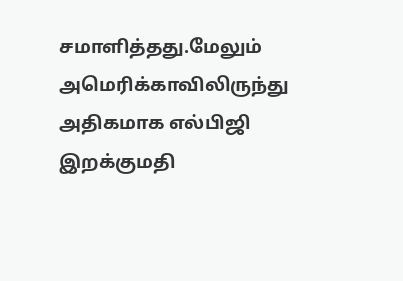சமாளித்தது.மேலும் அமெரிக்காவிலிருந்து அதிகமாக எல்பிஜி இறக்குமதி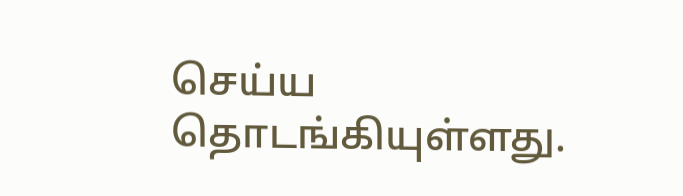செய்ய தொடங்கியுள்ளது.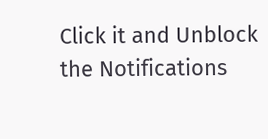Click it and Unblock the Notifications